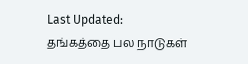Last Updated:
தங்கத்தை பல நாடுகள்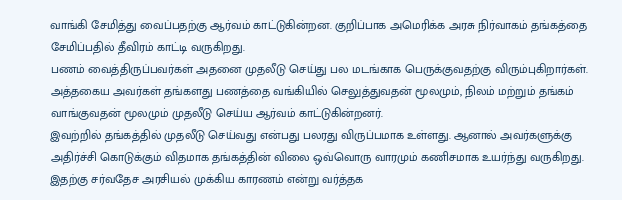வாங்கி சேமித்து வைப்பதற்கு ஆர்வம் காட்டுகின்றன. குறிப்பாக அமெரிக்க அரசு நிர்வாகம் தங்கத்தை சேமிப்பதில் தீவிரம் காட்டி வருகிறது.
பணம் வைத்திருப்பவர்கள் அதனை முதலீடு செய்து பல மடங்காக பெருக்குவதற்கு விரும்புகிறார்கள். அத்தகைய அவர்கள் தங்களது பணத்தை வங்கியில் செலுத்துவதன் மூலமும், நிலம் மற்றும் தங்கம் வாங்குவதன் மூலமும் முதலீடு செய்ய ஆர்வம் காட்டுகின்றனர்.
இவற்றில் தங்கத்தில் முதலீடு செய்வது என்பது பலரது விருப்பமாக உள்ளது. ஆனால் அவர்களுக்கு அதிர்ச்சி கொடுக்கும் விதமாக தங்கத்தின் விலை ஒவ்வொரு வாரமும் கணிசமாக உயர்ந்து வருகிறது. இதற்கு சர்வதேச அரசியல் முக்கிய காரணம் என்று வர்த்தக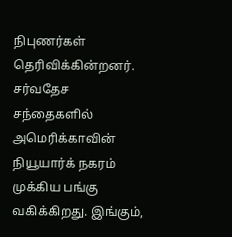நிபுணர்கள் தெரிவிக்கின்றனர்.
சர்வதேச சந்தைகளில் அமெரிக்காவின் நியூயார்க் நகரம் முக்கிய பங்கு வகிக்கிறது. இங்கும்,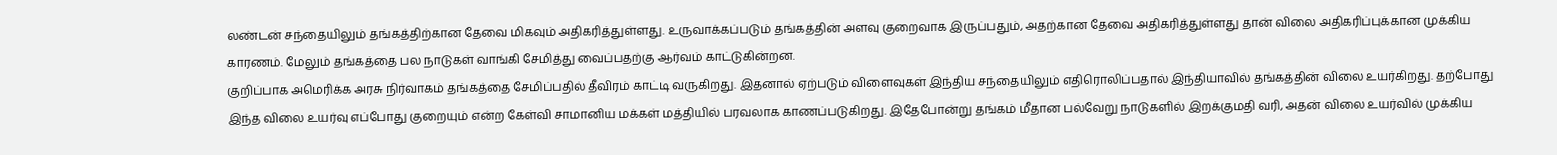லண்டன் சந்தையிலும் தங்கத்திற்கான தேவை மிகவும் அதிகரித்துள்ளது. உருவாக்கப்படும் தங்கத்தின் அளவு குறைவாக இருப்பதும், அதற்கான தேவை அதிகரித்துள்ளது தான் விலை அதிகரிப்புக்கான முக்கிய காரணம். மேலும் தங்கத்தை பல நாடுகள் வாங்கி சேமித்து வைப்பதற்கு ஆர்வம் காட்டுகின்றன.
குறிப்பாக அமெரிக்க அரசு நிர்வாகம் தங்கத்தை சேமிப்பதில் தீவிரம் காட்டி வருகிறது. இதனால் ஏற்படும் விளைவுகள் இந்திய சந்தையிலும் எதிரொலிப்பதால் இந்தியாவில் தங்கத்தின் விலை உயர்கிறது. தற்போது இந்த விலை உயர்வு எப்போது குறையும் என்ற கேள்வி சாமானிய மக்கள் மத்தியில் பரவலாக காணப்படுகிறது. இதேபோன்று தங்கம் மீதான பல்வேறு நாடுகளில் இறக்குமதி வரி, அதன் விலை உயர்வில் முக்கிய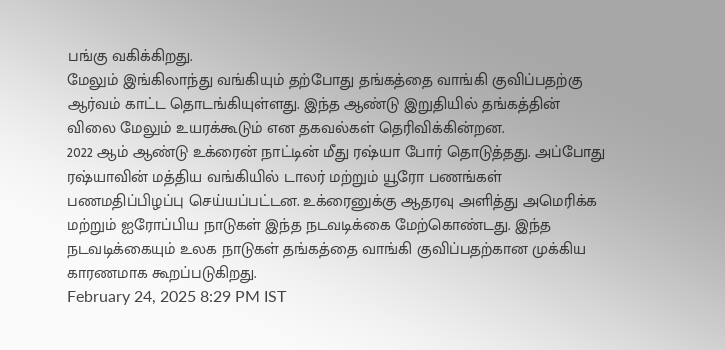பங்கு வகிக்கிறது.
மேலும் இங்கிலாந்து வங்கியும் தற்போது தங்கத்தை வாங்கி குவிப்பதற்கு ஆர்வம் காட்ட தொடங்கியுள்ளது. இந்த ஆண்டு இறுதியில் தங்கத்தின் விலை மேலும் உயரக்கூடும் என தகவல்கள் தெரிவிக்கின்றன.
2022 ஆம் ஆண்டு உக்ரைன் நாட்டின் மீது ரஷ்யா போர் தொடுத்தது. அப்போது ரஷ்யாவின் மத்திய வங்கியில் டாலர் மற்றும் யூரோ பணங்கள் பணமதிப்பிழப்பு செய்யப்பட்டன. உக்ரைனுக்கு ஆதரவு அளித்து அமெரிக்க மற்றும் ஐரோப்பிய நாடுகள் இந்த நடவடிக்கை மேற்கொண்டது. இந்த நடவடிக்கையும் உலக நாடுகள் தங்கத்தை வாங்கி குவிப்பதற்கான முக்கிய காரணமாக கூறப்படுகிறது.
February 24, 2025 8:29 PM IST